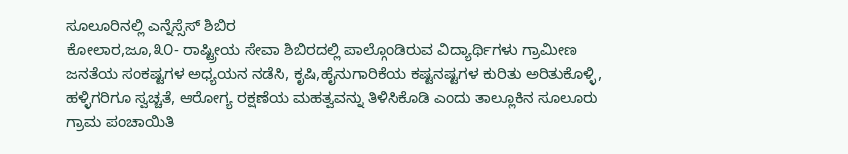ಸೂಲೂರಿನಲ್ಲಿ ಎನ್ನೆಸ್ಸೆಸ್ ಶಿಬಿರ
ಕೋಲಾರ,ಜೂ,೩೦- ರಾಷ್ಟ್ರೀಯ ಸೇವಾ ಶಿಬಿರದಲ್ಲಿ ಪಾಲ್ಗೊಂಡಿರುವ ವಿದ್ಯಾರ್ಥಿಗಳು ಗ್ರಾಮೀಣ ಜನತೆಯ ಸಂಕಷ್ಟಗಳ ಅಧ್ಯಯನ ನಡೆಸಿ, ಕೃಷಿ,ಹೈನುಗಾರಿಕೆಯ ಕಷ್ಟನಷ್ಟಗಳ ಕುರಿತು ಅರಿತುಕೊಳ್ಳಿ, ಹಳ್ಳಿಗರಿಗೂ ಸ್ವಚ್ಚತೆ, ಆರೋಗ್ಯ ರಕ್ಷಣೆಯ ಮಹತ್ವವನ್ನು ತಿಳಿಸಿಕೊಡಿ ಎಂದು ತಾಲ್ಲೂಕಿನ ಸೂಲೂರು ಗ್ರಾಮ ಪಂಚಾಯಿತಿ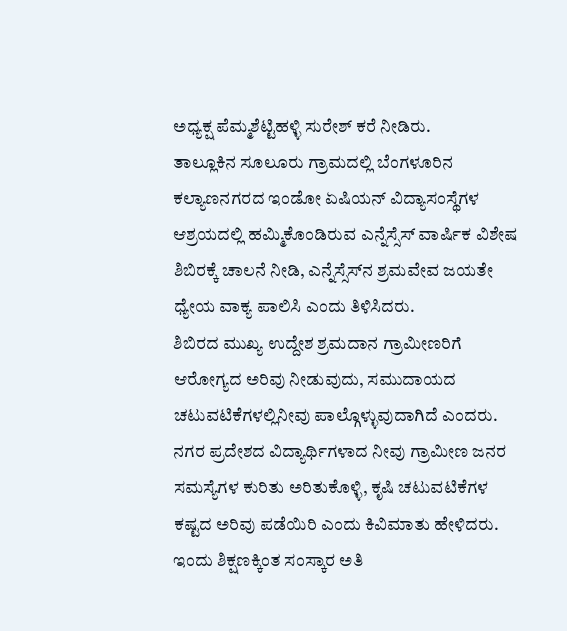ಅಧ್ಯಕ್ಷ ಪೆಮ್ಮಶೆಟ್ಟಿಹಳ್ಳಿ ಸುರೇಶ್ ಕರೆ ನೀಡಿರು.
ತಾಲ್ಲೂಕಿನ ಸೂಲೂರು ಗ್ರಾಮದಲ್ಲಿ ಬೆಂಗಳೂರಿನ ಕಲ್ಯಾಣನಗರದ ಇಂಡೋ ಏಷಿಯನ್ ವಿದ್ಯಾಸಂಸ್ಥೆಗಳ ಆಶ್ರಯದಲ್ಲಿ ಹಮ್ಮಿಕೊಂಡಿರುವ ಎನ್ನೆಸ್ಸೆಸ್ ವಾರ್ಷಿಕ ವಿಶೇಷ ಶಿಬಿರಕ್ಕೆ ಚಾಲನೆ ನೀಡಿ, ಎನ್ನೆಸ್ಸೆಸ್‌ನ ಶ್ರಮವೇವ ಜಯತೇ ಧ್ಯೇಯ ವಾಕ್ಯ ಪಾಲಿಸಿ ಎಂದು ತಿಳಿಸಿದರು.
ಶಿಬಿರದ ಮುಖ್ಯ ಉದ್ದೇಶ ಶ್ರಮದಾನ ಗ್ರಾಮೀಣರಿಗೆ ಆರೋಗ್ಯದ ಅರಿವು ನೀಡುವುದು, ಸಮುದಾಯದ ಚಟುವಟಿಕೆಗಳಲ್ಲಿನೀವು ಪಾಲ್ಗೊಳ್ಳುವುದಾಗಿದೆ ಎಂದರು. ನಗರ ಪ್ರದೇಶದ ವಿದ್ಯಾರ್ಥಿಗಳಾದ ನೀವು ಗ್ರಾಮೀಣ ಜನರ ಸಮಸ್ಯೆಗಳ ಕುರಿತು ಅರಿತುಕೊಳ್ಳಿ, ಕೃಷಿ ಚಟುವಟಿಕೆಗಳ ಕಷ್ಟದ ಅರಿವು ಪಡೆಯಿರಿ ಎಂದು ಕಿವಿಮಾತು ಹೇಳಿದರು.
ಇಂದು ಶಿಕ್ಷಣಕ್ಕಿಂತ ಸಂಸ್ಕಾರ ಅತಿ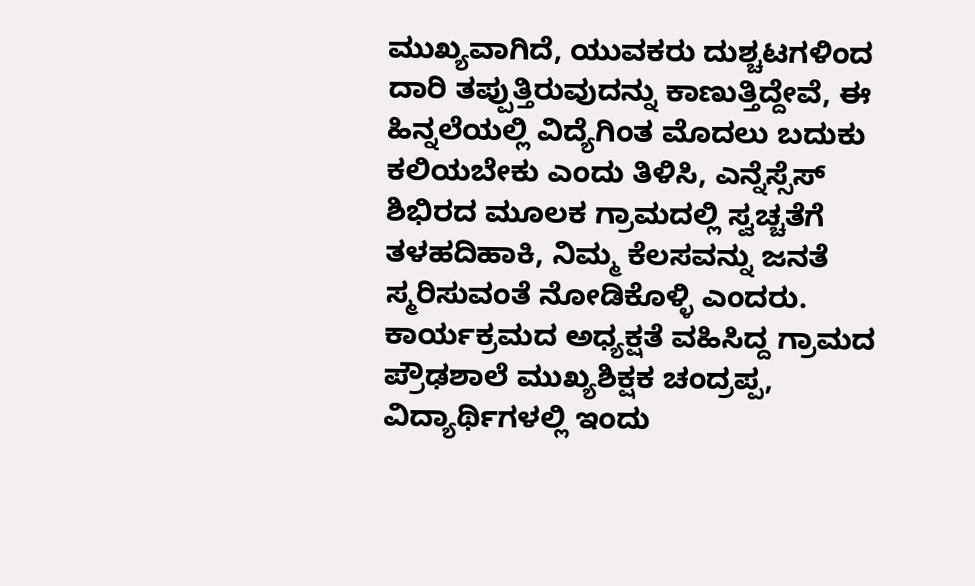ಮುಖ್ಯವಾಗಿದೆ, ಯುವಕರು ದುಶ್ಚಟಗಳಿಂದ ದಾರಿ ತಪ್ಪುತ್ತಿರುವುದನ್ನು ಕಾಣುತ್ತಿದ್ದೇವೆ, ಈ ಹಿನ್ನಲೆಯಲ್ಲಿ ವಿದ್ಯೆಗಿಂತ ಮೊದಲು ಬದುಕು ಕಲಿಯಬೇಕು ಎಂದು ತಿಳಿಸಿ, ಎನ್ನೆಸ್ಸೆಸ್ ಶಿಭಿರದ ಮೂಲಕ ಗ್ರಾಮದಲ್ಲಿ ಸ್ವಚ್ಚತೆಗೆ ತಳಹದಿಹಾಕಿ, ನಿಮ್ಮ ಕೆಲಸವನ್ನು ಜನತೆ ಸ್ಮರಿಸುವಂತೆ ನೋಡಿಕೊಳ್ಳಿ ಎಂದರು.
ಕಾರ್ಯಕ್ರಮದ ಅಧ್ಯಕ್ಷತೆ ವಹಿಸಿದ್ದ ಗ್ರಾಮದ ಪ್ರೌಢಶಾಲೆ ಮುಖ್ಯಶಿಕ್ಷಕ ಚಂದ್ರಪ್ಪ, ವಿದ್ಯಾರ್ಥಿಗಳಲ್ಲಿ ಇಂದು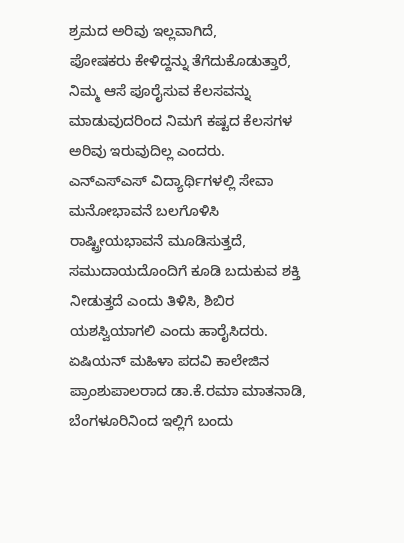ಶ್ರಮದ ಅರಿವು ಇಲ್ಲವಾಗಿದೆ,
ಪೋಷಕರು ಕೇಳಿದ್ದನ್ನು ತೆಗೆದುಕೊಡುತ್ತಾರೆ, ನಿಮ್ಮ ಆಸೆ ಪೂರೈಸುವ ಕೆಲಸವನ್ನು ಮಾಡುವುದರಿಂದ ನಿಮಗೆ ಕಷ್ಟದ ಕೆಲಸಗಳ ಅರಿವು ಇರುವುದಿಲ್ಲ ಎಂದರು.
ಎನ್‌ಎಸ್‌ಎಸ್ ವಿದ್ಯಾರ್ಥಿಗಳಲ್ಲಿ ಸೇವಾ ಮನೋಭಾವನೆ ಬಲಗೊಳಿಸಿ ರಾಷ್ಟ್ರೀಯಭಾವನೆ ಮೂಡಿಸುತ್ತದೆ, ಸಮುದಾಯದೊಂದಿಗೆ ಕೂಡಿ ಬದುಕುವ ಶಕ್ತಿ ನೀಡುತ್ತದೆ ಎಂದು ತಿಳಿಸಿ, ಶಿಬಿರ ಯಶಸ್ವಿಯಾಗಲಿ ಎಂದು ಹಾರೈಸಿದರು.
ಏಷಿಯನ್ ಮಹಿಳಾ ಪದವಿ ಕಾಲೇಜಿನ ಪ್ರಾಂಶುಪಾಲರಾದ ಡಾ.ಕೆ.ರಮಾ ಮಾತನಾಡಿ, ಬೆಂಗಳೂರಿನಿಂದ ಇಲ್ಲಿಗೆ ಬಂದು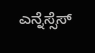ಎನ್ನೆಸ್ಸೆಸ್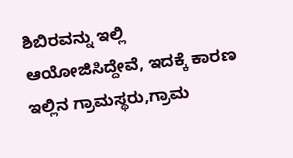ಶಿಬಿರವನ್ನು ಇಲ್ಲಿ ಆಯೋಜಿಸಿದ್ದೇವೆ, ಇದಕ್ಕೆ ಕಾರಣ ಇಲ್ಲಿನ ಗ್ರಾಮಸ್ಥರು,ಗ್ರಾಮ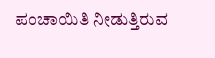ಪಂಚಾಯಿತಿ ನೀಡುತ್ತಿರುವ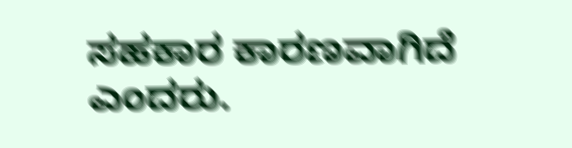ಸಹಕಾರ ಕಾರಣವಾಗಿದೆ ಎಂದರು.